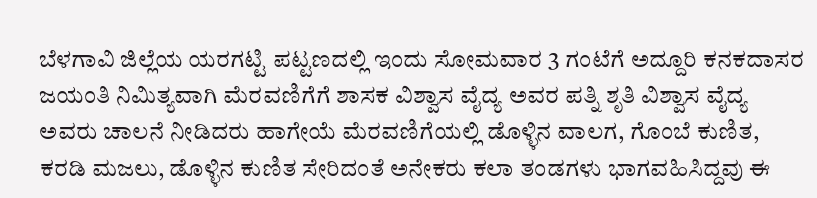ಬೆಳಗಾವಿ ಜಿಲ್ಲೆಯ ಯರಗಟ್ಟಿ ಪಟ್ಟಣದಲ್ಲಿ ಇಂದು ಸೋಮವಾರ 3 ಗಂಟೆಗೆ ಅದ್ದೂರಿ ಕನಕದಾಸರ ಜಯಂತಿ ನಿಮಿತ್ಯವಾಗಿ ಮೆರವಣಿಗೆಗೆ ಶಾಸಕ ವಿಶ್ವಾಸ ವೈದ್ಯ ಅವರ ಪತ್ನಿ ಶೃತಿ ವಿಶ್ವಾಸ ವೈದ್ಯ ಅವರು ಚಾಲನೆ ನೀಡಿದರು ಹಾಗೇಯೆ ಮೆರವಣಿಗೆಯಲ್ಲಿ ಡೊಳ್ಳಿನ ವಾಲಗ, ಗೊಂಬೆ ಕುಣಿತ, ಕರಡಿ ಮಜಲು, ಡೊಳ್ಳಿನ ಕುಣಿತ ಸೇರಿದಂತೆ ಅನೇಕರು ಕಲಾ ತಂಡಗಳು ಭಾಗವಹಿಸಿದ್ದವು ಈ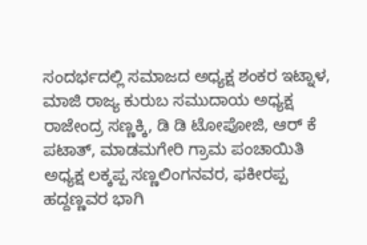ಸಂದರ್ಭದಲ್ಲಿ ಸಮಾಜದ ಅಧ್ಯಕ್ಷ ಶಂಕರ ಇಟ್ನಾಳ, ಮಾಜಿ ರಾಜ್ಯ ಕುರುಬ ಸಮುದಾಯ ಅಧ್ಯಕ್ಷ ರಾಜೇಂದ್ರ ಸಣ್ಣಕ್ಕಿ, ಡಿ ಡಿ ಟೋಪೋಜಿ, ಆರ್ ಕೆ ಪಟಾತ್, ಮಾಡಮಗೇರಿ ಗ್ರಾಮ ಪಂಚಾಯಿತಿ ಅಧ್ಯಕ್ಷ ಲಕ್ಕಪ್ಪ ಸಣ್ಣಲಿಂಗನವರ, ಫಕೀರಪ್ಪ ಹದ್ದಣ್ಣವರ ಭಾಗಿ